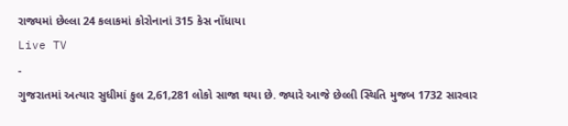રાજ્યમાં છેલ્લા 24 કલાકમાં કોરોનાનાં 315 કેસ નોંધાયા
Live TV
-
ગુજરાતમાં અત્યાર સુધીમાં કુલ 2,61,281 લોકો સાજા થયા છે. જ્યારે આજે છેલ્લી સ્થિતિ મુજબ 1732 સારવાર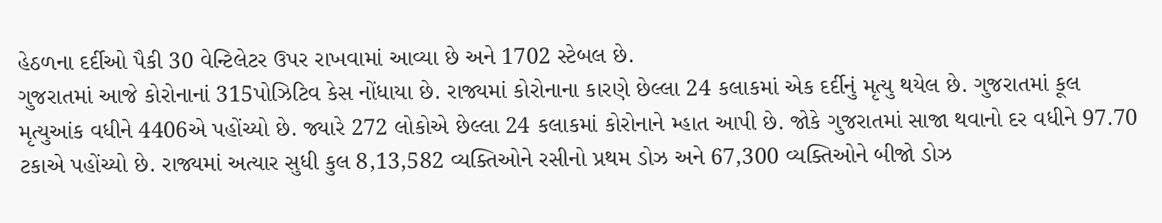હેઠળના દર્દીઓ પૈકી 30 વેન્ટિલેટર ઉપર રાખવામાં આવ્યા છે અને 1702 સ્ટેબલ છે.
ગુજરાતમાં આજે કોરોનાનાં 315પોઝિટિવ કેસ નોંધાયા છે. રાજ્યમાં કોરોનાના કારણે છેલ્લા 24 કલાકમાં એક દર્દીનું મૃત્યુ થયેલ છે. ગુજરાતમાં કૂલ મૃત્યુઆંક વધીને 4406એ પહોંચ્યો છે. જ્યારે 272 લોકોએ છેલ્લા 24 કલાકમાં કોરોનાને મ્હાત આપી છે. જોકે ગુજરાતમાં સાજા થવાનો દર વધીને 97.70 ટકાએ પહોંચ્યો છે. રાજ્યમાં અત્યાર સુધી કુલ 8,13,582 વ્યક્તિઓને રસીનો પ્રથમ ડોઝ અને 67,300 વ્યક્તિઓને બીજો ડોઝ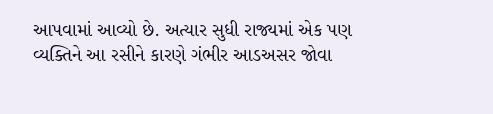આપવામાં આવ્યો છે. અત્યાર સુધી રાજ્યમાં એક પણ વ્યક્તિને આ રસીને કારણે ગંભીર આડઅસર જોવા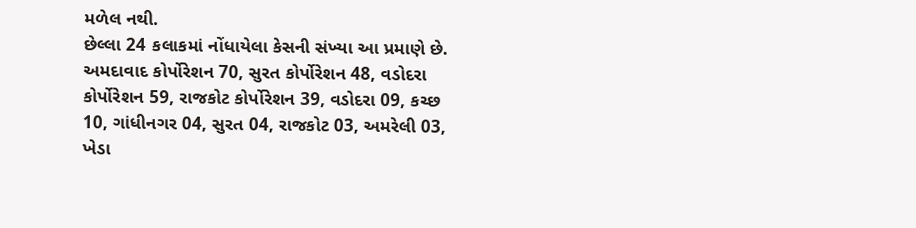મળેલ નથી.
છેલ્લા 24 કલાકમાં નોંધાયેલા કેસની સંખ્યા આ પ્રમાણે છે. અમદાવાદ કોર્પોરેશન 70, સુરત કોર્પોરેશન 48, વડોદરા કોર્પોરેશન 59, રાજકોટ કોર્પોરેશન 39, વડોદરા 09, કચ્છ 10, ગાંધીનગર 04, સુરત 04, રાજકોટ 03, અમરેલી 03, ખેડા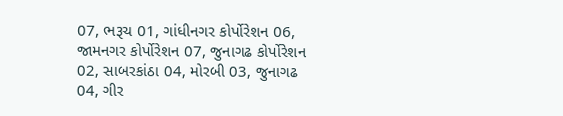07, ભરૂચ 01, ગાંધીનગર કોર્પોરેશન 06, જામનગર કોર્પોરેશન 07, જુનાગઢ કોર્પોરેશન 02, સાબરકાંઠા 04, મોરબી 03, જુનાગઢ 04, ગીર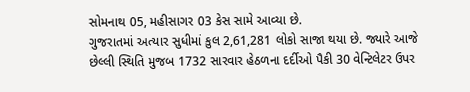સોમનાથ 05, મહીસાગર 03 કેસ સામે આવ્યા છે.
ગુજરાતમાં અત્યાર સુધીમાં કુલ 2,61,281 લોકો સાજા થયા છે. જ્યારે આજે છેલ્લી સ્થિતિ મુજબ 1732 સારવાર હેઠળના દર્દીઓ પૈકી 30 વેન્ટિલેટર ઉપર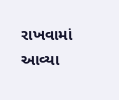રાખવામાં આવ્યા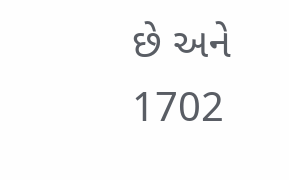છે અને 1702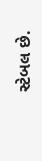સ્ટેબલ છે.